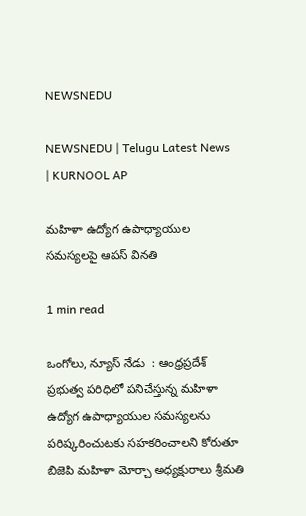NEWSNEDU

NEWSNEDU | Telugu Latest News | KURNOOL AP

మహిళా ఉద్యోగ ఉపాధ్యాయుల సమస్యలపై ఆపస్ వినతి

1 min read

ఒంగోలు, న్యూస్ నేడు  : ఆంధ్రప్రదేశ్ ప్రభుత్వ పరిధిలో పనిచేస్తున్న మహిళా ఉద్యోగ ఉపాధ్యాయుల సమస్యలను పరిష్కరించుటకు సహకరించాలని కోరుతూ బిజెపి మహిళా మోర్చా అధ్యక్షురాలు శ్రీమతి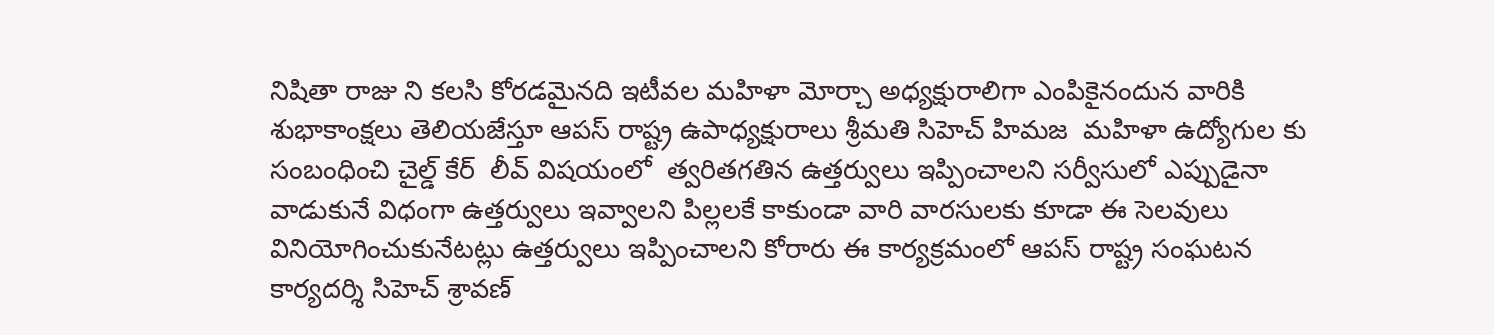నిషితా రాజు ని కలసి కోరడమైనది ఇటీవల మహిళా మోర్చా అధ్యక్షురాలిగా ఎంపికైనందున వారికి శుభాకాంక్షలు తెలియజేస్తూ ఆపస్ రాష్ట్ర ఉపాధ్యక్షురాలు శ్రీమతి సిహెచ్ హిమజ  మహిళా ఉద్యోగుల కు సంబంధించి చైల్డ్ కేర్  లీవ్ విషయంలో  త్వరితగతిన ఉత్తర్వులు ఇప్పించాలని సర్వీసులో ఎప్పుడైనా వాడుకునే విధంగా ఉత్తర్వులు ఇవ్వాలని పిల్లలకే కాకుండా వారి వారసులకు కూడా ఈ సెలవులు వినియోగించుకునేటట్లు ఉత్తర్వులు ఇప్పించాలని కోరారు ఈ కార్యక్రమంలో ఆపస్ రాష్ట్ర సంఘటన కార్యదర్శి సిహెచ్ శ్రావణ్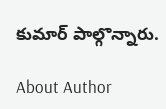కుమార్ పాల్గొన్నారు.

About Author